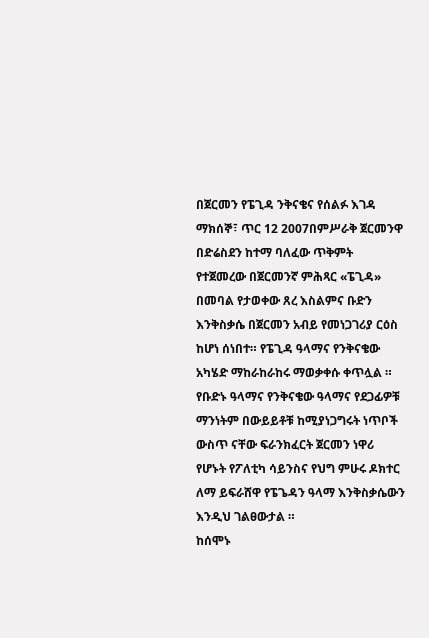በጀርመን የፔጊዳ ንቅናቄና የሰልፉ እገዳ
ማክሰኞ፣ ጥር 12 2007በምሥራቅ ጀርመንዋ በድሬስደን ከተማ ባለፈው ጥቅምት የተጀመረው በጀርመንኛ ምሕጻር «ፔጊዳ» በመባል የታወቀው ጸረ እስልምና ቡድን እንቅስቃሴ በጀርመን አብይ የመነጋገሪያ ርዕስ ከሆነ ሰነበተ። የፔጊዳ ዓላማና የንቅናቄው አካሄድ ማከራከራከሩ ማወቃቀሱ ቀጥሏል ። የቡድኑ ዓላማና የንቅናቄው ዓላማና የደጋፊዎቹ ማንነትም በውይይቶቹ ከሚያነጋግሩት ነጥቦች ውስጥ ናቸው ፍራንክፈርት ጀርመን ነዋሪ የሆኑት የፖለቲካ ሳይንስና የህግ ምሁሩ ዶክተር ለማ ይፍራሸዋ የፔጌዳን ዓላማ እንቅስቃሴውን እንዲህ ገልፀውታል ።
ከሰሞኑ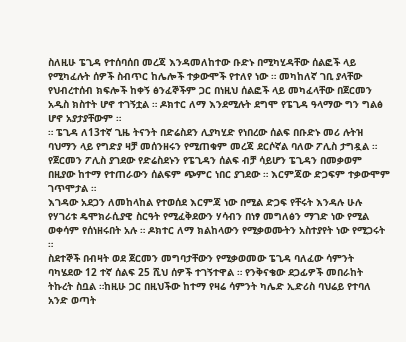ስለዚሁ ፔጊዳ የተሰባሰበ መረጃ እንዳመለከተው ቡድኑ በሚካሂዳቸው ሰልፎች ላይ የሚካፈሉት ሰዎች ስብጥር ከሌሎች ተቃውሞች የተለየ ነው ። መካከለኛ ገቢ ያላቸው የህብረተሰብ ክፍሎች ከቀኝ ፅንፈኞችም ጋር በነዚህ ሰልፎች ላይ መካፈላቸው በጀርመን አዲስ ክስተት ሆኖ ተገኝቷል ። ዶክተር ለማ እንደሚሉት ደግሞ የፔጊዳ ዓላማው ግን ግልፅ ሆኖ አያታያቸውም ።
። ፔጊዳ ለ13ተኛ ጊዜ ትናንት በድሬስደን ሊያካሂድ የነበረው ሰልፍ በቡድኑ መሪ ሉትዝ ባህማን ላይ የግድያ ዛቻ መሰንዘሩን የሚጠቁም መረጃ ደርሶኛል ባለው ፖሊስ ታግዷል ። የጀርመን ፖሊስ ያገደው የድሬስደኑን የፔጊዳን ሰልፍ ብቻ ሳይሆን ፔጊዳን በመቃወም በዚያው ከተማ የተጠራውን ሰልፍም ጭምር ነበር ያገደው ። እርምጃው ድጋፍም ተቃውሞም ገጥሞታል ።
እገዳው አደጋን ለመከላከል የተወሰደ እርምጃ ነው በሚል ድጋፍ የቸሩት እንዳሉ ሁሉ የሃገሪቱ ዴሞክራሲያዊ ስርዓት የሚፈቅደውን ሃሳብን በነፃ መግለፅን ማገድ ነው የሚል ወቀሳም የሰነዘሩበት አሉ ። ዶክተር ለማ ክልከላውን የሚቃወሙትን አስተያየት ነው የሚጋሩት ።
ስደተኞች በብዛት ወደ ጀርመን መግባታቸውን የሚቃወመው ፔጊዳ ባለፈው ሳምንት ባካሄደው 12 ተኛ ሰልፍ 25 ሺህ ሰዎች ተገኝተዋል ። የንቅናቄው ደጋፊዎች መበራከት ትኩረት ስቧል ።ከዚሁ ጋር በዚህችው ከተማ የዛሬ ሳምንት ካሌድ ኢድሪስ ባህሬይ የተባለ አንድ ወጣት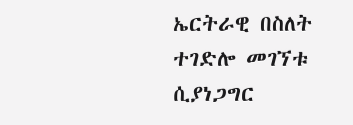ኤርትራዊ በስለት ተገድሎ መገኘቱ ሲያነጋግር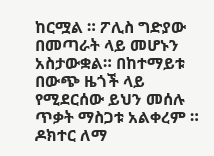ከርሟል ። ፖሊስ ግድያው በመጣራት ላይ መሆኑን አስታውቋል። በከተማይቱ በውጭ ዜጎች ላይ የሚደርሰው ይህን መሰሉ ጥቃት ማስጋቱ አልቀረም ። ዶክተር ለማ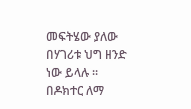መፍትሄው ያለው በሃገሪቱ ህግ ዘንድ ነው ይላሉ ።
በዶክተር ለማ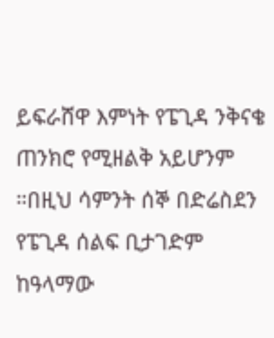ይፍራሸዋ እምነት የፔጊዳ ንቅናቄ ጠንክሮ የሚዘልቅ አይሆንም ።በዚህ ሳምንት ሰኞ በድሬስደን የፔጊዳ ሰልፍ ቢታገድም ከዓላማው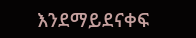እንደማይደናቀፍ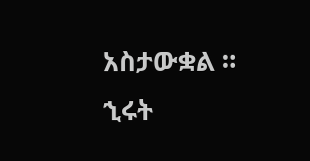አስታውቋል ።
ኂሩት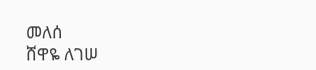መለሰ
ሸዋዬ ለገሠ